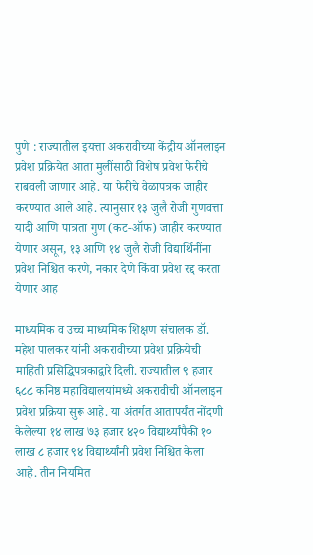पुणे : राज्यातील इयत्ता अकरावीच्या केंद्रीय ऑनलाइन प्रवेश प्रक्रियेत आता मुलींसाठी विशेष प्रवेश फेरीचे राबवली जाणार आहे. या फेरीचे वेळापत्रक जाहीर करण्यात आले आहे. त्यानुसार १३ जुलै रोजी गुणवत्ता यादी आणि पात्रता गुण (कट-ऑफ) जाहीर करण्यात येणार असून, १३ आणि १४ जुलै रोजी विद्यार्थिनींना प्रवेश निश्चित करणे, नकार देणे किंवा प्रवेश रद्द करता येणार आह

माध्यमिक व उच्च माध्यमिक शिक्षण संचालक डॉ. महेश पालकर यांनी अकरावीच्या प्रवेश प्रक्रियेची माहिती प्रसिद्धिपत्रकाद्वारे दिली. राज्यातील ९ हजार ६८८ कनिष्ठ महाविद्यालयांमध्ये अकरावीची ऑनलाइन प्रवेश प्रक्रिया सुरू आहे. या अंतर्गत आतापर्यंत नोंदणी केलेल्या १४ लाख ७३ हजार ४२० विद्यार्थ्यांपैकी १० लाख ८ हजार ९४ विद्यार्थ्यांनी प्रवेश निश्चित केला आहे. तीन नियमित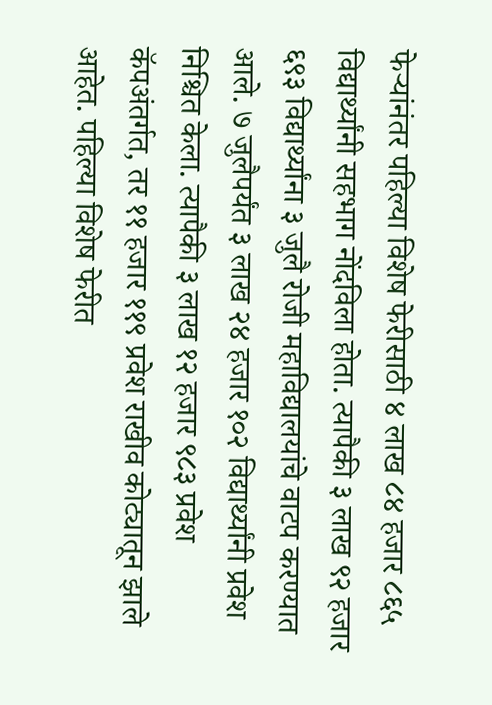फेऱ्यांनंतर पहिल्या विशेष फेरीसाठी ४ लाख ८४ हजार ८६५ विद्यार्थ्यांनी सहभाग नोंदविला होता. त्यापैकी ३ लाख ९२ हजार ६९३ विद्यार्थ्यांना ३ जुलै रोजी महाविद्यालयांचे वाटप करण्यात आले. ७ जुलैपर्यंत ३ लाख २४ हजार १०२ विद्यार्थ्यांनी प्रवेश निश्चित केला. त्यापैकी ३ लाख १२ हजार ९८३ प्रवेश कॅपअंतर्गत, तर ११ हजार ११९ प्रवेश राखीव कोट्यातून झाले आहेत. पहिल्या विशेष फेरीत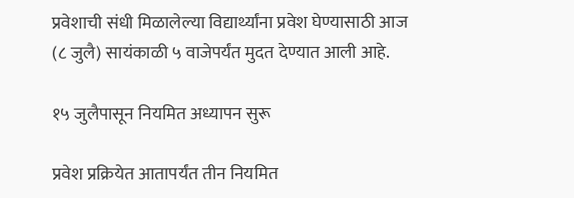प्रवेशाची संधी मिळालेल्या विद्यार्थ्यांना प्रवेश घेण्यासाठी आज (८ जुलै) सायंकाळी ५ वाजेपर्यंत मुदत देण्यात आली आहे.

१५ जुलैपासून नियमित अध्यापन सुरू

प्रवेश प्रक्रियेत आतापर्यंत तीन नियमित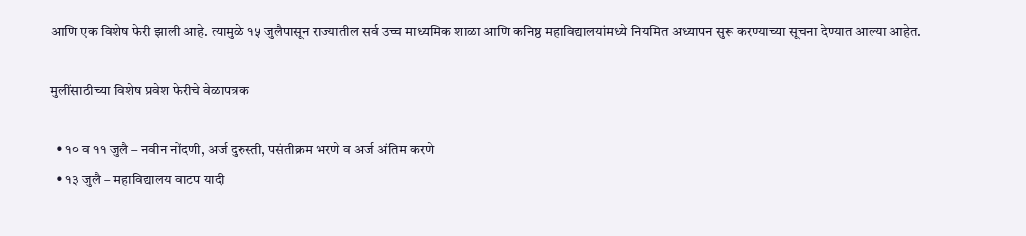आणि एक विशेष फेरी झाली आहे. त्यामुळे १५ जुलैपासून राज्यातील सर्व उच्च माध्यमिक शाळा आणि कनिष्ठ महाविद्यालयांमध्ये नियमित अध्यापन सुरू करण्याच्या सूचना देण्यात आल्या आहेत.

मुलींसाठीच्या विशेष प्रवेश फेरीचे वेळापत्रक

  • १० व ११ जुलै – नवीन नोंदणी, अर्ज दुरुस्ती, पसंतीक्रम भरणे व अर्ज अंतिम करणे
  • १३ जुलै – महाविद्यालय वाटप यादी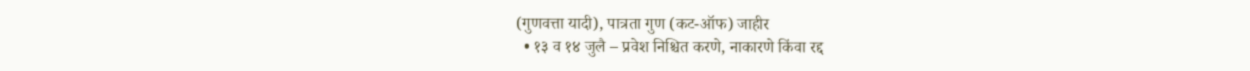(गुणवत्ता यादी), पात्रता गुण (कट-ऑफ) जाहीर
  • १३ व १४ जुलै – प्रवेश निश्चित करणे, नाकारणे किंवा रद्द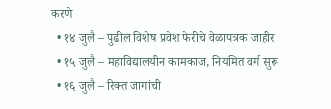करणे
  • १४ जुलै – पुढील विशेष प्रवेश फेरीचे वेळापत्रक जाहीर
  • १५ जुलै – महाविद्यालयीन कामकाज, नियमित वर्ग सुरू
  • १६ जुलै – रिक्त जागांची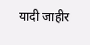यादी जाहीर